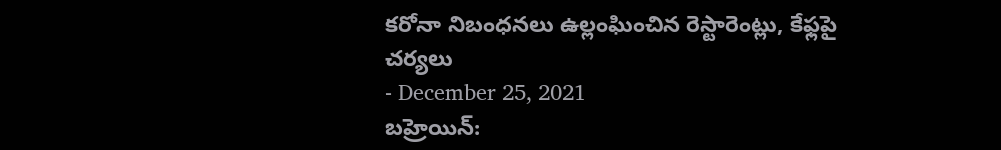కరోనా నిబంధనలు ఉల్లంఘించిన రెస్టారెంట్లు, కేఫ్లపై చర్యలు
- December 25, 2021
బహ్రెయిన్: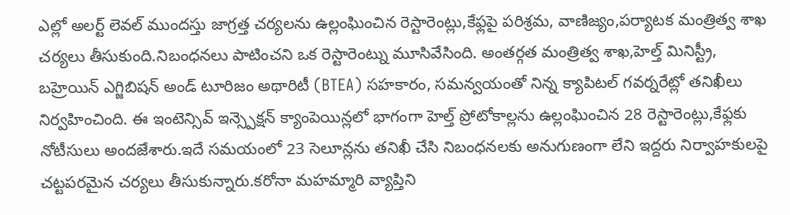ఎల్లో అలర్ట్ లెవల్ ముందస్తు జాగ్రత్త చర్యలను ఉల్లంఘించిన రెస్టారెంట్లు,కేఫ్లపై పరిశ్రమ, వాణిజ్యం,పర్యాటక మంత్రిత్వ శాఖ చర్యలు తీసుకుంది.నిబంధనలు పాటించని ఒక రెస్టారెంట్ను మూసివేసింది. అంతర్గత మంత్రిత్వ శాఖ,హెల్త్ మినిస్ట్రీ, బహ్రెయిన్ ఎగ్జిబిషన్ అండ్ టూరిజం అథారిటీ (BTEA) సహకారం, సమన్వయంతో నిన్న క్యాపిటల్ గవర్నరేట్లో తనిఖీలు నిర్వహించింది. ఈ ఇంటెన్సివ్ ఇన్స్పెక్షన్ క్యాంపెయిన్లలో భాగంగా హెల్త్ ప్రోటోకాల్లను ఉల్లంఘించిన 28 రెస్టారెంట్లు,కేఫ్లకు నోటీసులు అందజేశారు.ఇదే సమయంలో 23 సెలూన్లను తనిఖీ చేసి నిబంధనలకు అనుగుణంగా లేని ఇద్దరు నిర్వాహకులపై చట్టపరమైన చర్యలు తీసుకున్నారు.కరోనా మహమ్మారి వ్యాప్తిని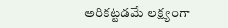అరికట్టడమే లక్ష్యంగా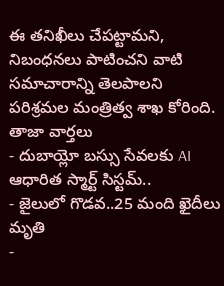ఈ తనిఖీలు చేపట్టామని, నిబంధనలు పాటించని వాటి సమాచారాన్ని తెలపాలని పరిశ్రమల మంత్రిత్వ శాఖ కోరింది.
తాజా వార్తలు
- దుబాయ్లో బస్సు సేవలకు AI ఆధారిత స్మార్ట్ సిస్టమ్..
- జైలులో గొడవ..25 మంది ఖైదీలు మృతి
-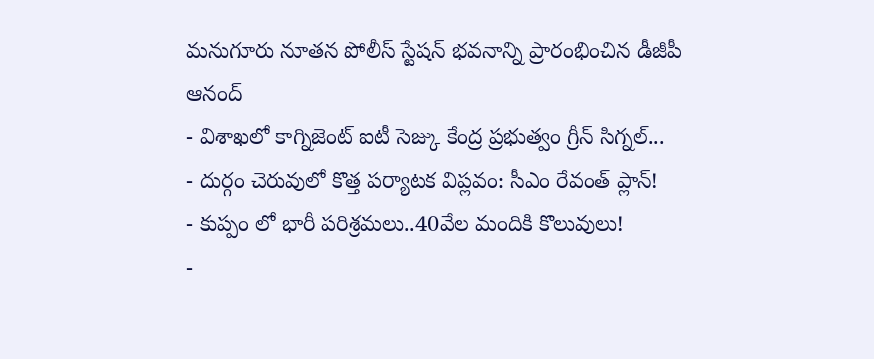మనుగూరు నూతన పోలీస్ స్టేషన్ భవనాన్ని ప్రారంభించిన డీజీపీ ఆనంద్
- విశాఖలో కాగ్నిజెంట్ ఐటీ సెజ్కు కేంద్ర ప్రభుత్వం గ్రీన్ సిగ్నల్...
- దుర్గం చెరువులో కొత్త పర్యాటక విప్లవం: సీఎం రేవంత్ ప్లాన్!
- కుప్పం లో భారీ పరిశ్రమలు..40వేల మందికి కొలువులు!
-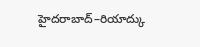హైదరాబాద్–రియాద్కు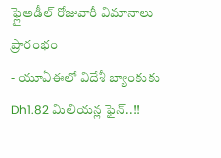ఫ్లైఅడీల్ రోజువారీ విమానాలు ప్రారంభం
- యూఏఈలో విదేశీ బ్యాంకుకు Dh1.82 మిలియన్ల ఫైన్..!!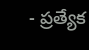- ప్రత్యేక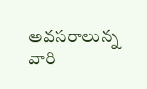అవసరాలున్న వారి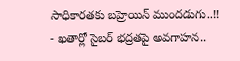సాధికారతకు బహ్రెయిన్ ముందడుగు..!!
- ఖతార్లో సైబర్ భద్రతపై అవగాహన..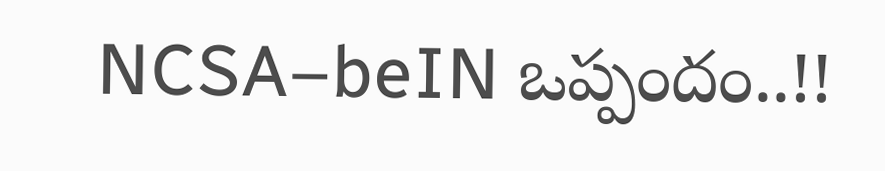NCSA–beIN ఒప్పందం..!!